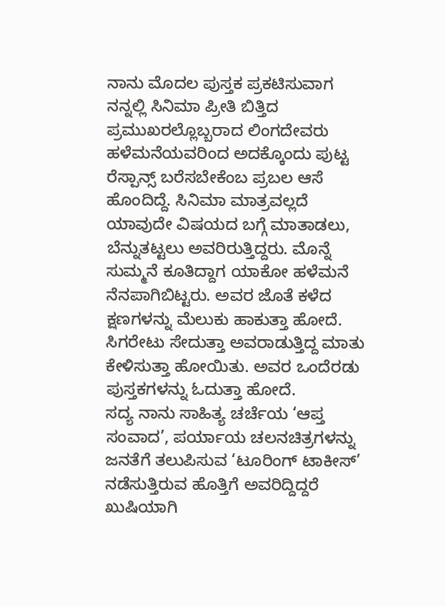ನಾನು ಮೊದಲ ಪುಸ್ತಕ ಪ್ರಕಟಿಸುವಾಗ ನನ್ನಲ್ಲಿ ಸಿನಿಮಾ ಪ್ರೀತಿ ಬಿತ್ತಿದ ಪ್ರಮುಖರಲ್ಲೊಬ್ಬರಾದ ಲಿಂಗದೇವರು ಹಳೆಮನೆಯವರಿಂದ ಅದಕ್ಕೊಂದು ಪುಟ್ಟ ರೆಸ್ಪಾನ್ಸ್ ಬರೆಸಬೇಕೆಂಬ ಪ್ರಬಲ ಆಸೆ ಹೊಂದಿದ್ದೆ. ಸಿನಿಮಾ ಮಾತ್ರವಲ್ಲದೆ ಯಾವುದೇ ವಿಷಯದ ಬಗ್ಗೆ ಮಾತಾಡಲು, ಬೆನ್ನುತಟ್ಟಲು ಅವರಿರುತ್ತಿದ್ದರು. ಮೊನ್ನೆ ಸುಮ್ಮನೆ ಕೂತಿದ್ದಾಗ ಯಾಕೋ ಹಳೆಮನೆ ನೆನಪಾಗಿಬಿಟ್ಟರು. ಅವರ ಜೊತೆ ಕಳೆದ ಕ್ಷಣಗಳನ್ನು ಮೆಲುಕು ಹಾಕುತ್ತಾ ಹೋದೆ. ಸಿಗರೇಟು ಸೇದುತ್ತಾ ಅವರಾಡುತ್ತಿದ್ದ ಮಾತು ಕೇಳಿಸುತ್ತಾ ಹೋಯಿತು. ಅವರ ಒಂದೆರಡು ಪುಸ್ತಕಗಳನ್ನು ಓದುತ್ತಾ ಹೋದೆ.
ಸದ್ಯ ನಾನು ಸಾಹಿತ್ಯ ಚರ್ಚೆಯ ‘ಆಪ್ತ ಸಂವಾದ’, ಪರ್ಯಾಯ ಚಲನಚಿತ್ರಗಳನ್ನು ಜನತೆಗೆ ತಲುಪಿಸುವ ‘ಟೂರಿಂಗ್ ಟಾಕೀಸ್’ ನಡೆಸುತ್ತಿರುವ ಹೊತ್ತಿಗೆ ಅವರಿದ್ದಿದ್ದರೆ ಖುಷಿಯಾಗಿ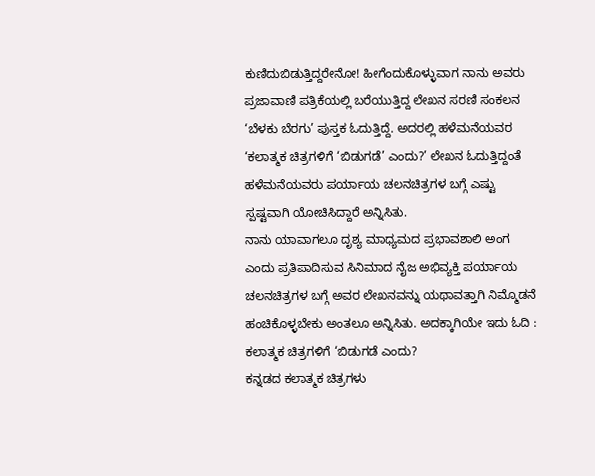ಕುಣಿದುಬಿಡುತ್ತಿದ್ದರೇನೋ! ಹೀಗೆಂದುಕೊಳ್ಳುವಾಗ ನಾನು ಅವರು ಪ್ರಜಾವಾಣಿ ಪತ್ರಿಕೆಯಲ್ಲಿ ಬರೆಯುತ್ತಿದ್ದ ಲೇಖನ ಸರಣಿ ಸಂಕಲನ ‘ಬೆಳಕು ಬೆರಗು’ ಪುಸ್ತಕ ಓದುತ್ತಿದ್ದೆ. ಅದರಲ್ಲಿ ಹಳೆಮನೆಯವರ ‘ಕಲಾತ್ಮಕ ಚಿತ್ರಗಳಿಗೆ ‘ಬಿಡುಗಡೆ’ ಎಂದು?’ ಲೇಖನ ಓದುತ್ತಿದ್ದಂತೆ ಹಳೆಮನೆಯವರು ಪರ್ಯಾಯ ಚಲನಚಿತ್ರಗಳ ಬಗ್ಗೆ ಎಷ್ಟು ಸ್ಪಷ್ಟವಾಗಿ ಯೋಚಿಸಿದ್ದಾರೆ ಅನ್ನಿಸಿತು.
ನಾನು ಯಾವಾಗಲೂ ದೃಶ್ಯ ಮಾಧ್ಯಮದ ಪ್ರಭಾವಶಾಲಿ ಅಂಗ ಎಂದು ಪ್ರತಿಪಾದಿಸುವ ಸಿನಿಮಾದ ನೈಜ ಅಭಿವ್ಯಕ್ತಿ ಪರ್ಯಾಯ ಚಲನಚಿತ್ರಗಳ ಬಗ್ಗೆ ಅವರ ಲೇಖನವನ್ನು ಯಥಾವತ್ತಾಗಿ ನಿಮ್ಮೊಡನೆ ಹಂಚಿಕೊಳ್ಳಬೇಕು ಅಂತಲೂ ಅನ್ನಿಸಿತು. ಅದಕ್ಕಾಗಿಯೇ ಇದು ಓದಿ :
ಕಲಾತ್ಮಕ ಚಿತ್ರಗಳಿಗೆ ‘ಬಿಡುಗಡೆ ಎಂದು?
ಕನ್ನಡದ ಕಲಾತ್ಮಕ ಚಿತ್ರಗಳು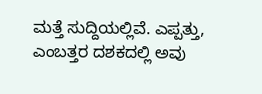ಮತ್ತೆ ಸುದ್ದಿಯಲ್ಲಿವೆ. ಎಪ್ಪತ್ತು, ಎಂಬತ್ತರ ದಶಕದಲ್ಲಿ ಅವು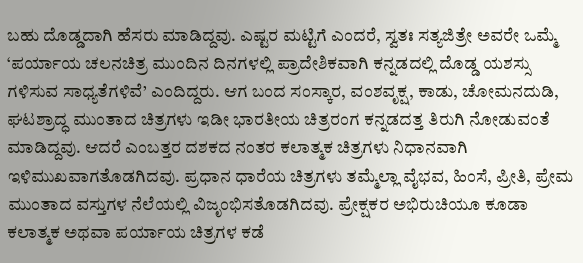ಬಹು ದೊಡ್ಡದಾಗಿ ಹೆಸರು ಮಾಡಿದ್ದವು. ಎಷ್ಟರ ಮಟ್ಟಿಗೆ ಎಂದರೆ, ಸ್ವತಃ ಸತ್ಯಜಿತ್ರೇ ಅವರೇ ಒಮ್ಮೆ ‘ಪರ್ಯಾಯ ಚಲನಚಿತ್ರ ಮುಂದಿನ ದಿನಗಳಲ್ಲಿ ಪ್ರಾದೇಶಿಕವಾಗಿ ಕನ್ನಡದಲ್ಲಿ ದೊಡ್ಡ ಯಶಸ್ಸು ಗಳಿಸುವ ಸಾಧ್ಯತೆಗಳಿವೆ’ ಎಂದಿದ್ದರು. ಆಗ ಬಂದ ಸಂಸ್ಕಾರ, ವಂಶವೃಕ್ಷ, ಕಾಡು, ಚೋಮನದುಡಿ, ಘಟಶ್ರಾದ್ಧ ಮುಂತಾದ ಚಿತ್ರಗಳು ಇಡೀ ಭಾರತೀಯ ಚಿತ್ರರಂಗ ಕನ್ನಡದತ್ತ ತಿರುಗಿ ನೋಡುವಂತೆ ಮಾಡಿದ್ದವು. ಆದರೆ ಎಂಬತ್ತರ ದಶಕದ ನಂತರ ಕಲಾತ್ಮಕ ಚಿತ್ರಗಳು ನಿಧಾನವಾಗಿ ಇಳಿಮುಖವಾಗತೊಡಗಿದವು. ಪ್ರಧಾನ ಧಾರೆಯ ಚಿತ್ರಗಳು ತಮ್ಮೆಲ್ಲಾ ವೈಭವ, ಹಿಂಸೆ, ಪ್ರೀತಿ, ಪ್ರೇಮ ಮುಂತಾದ ವಸ್ತುಗಳ ನೆಲೆಯಲ್ಲಿ ವಿಜೃಂಭಿಸತೊಡಗಿದವು. ಪ್ರೇಕ್ಷಕರ ಅಭಿರುಚಿಯೂ ಕೂಡಾ ಕಲಾತ್ಮಕ ಅಥವಾ ಪರ್ಯಾಯ ಚಿತ್ರಗಳ ಕಡೆ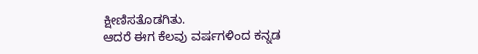ಕ್ಷೀಣಿಸತೊಡಗಿತು.
ಆದರೆ ಈಗ ಕೆಲವು ವರ್ಷಗಳಿಂದ ಕನ್ನಡ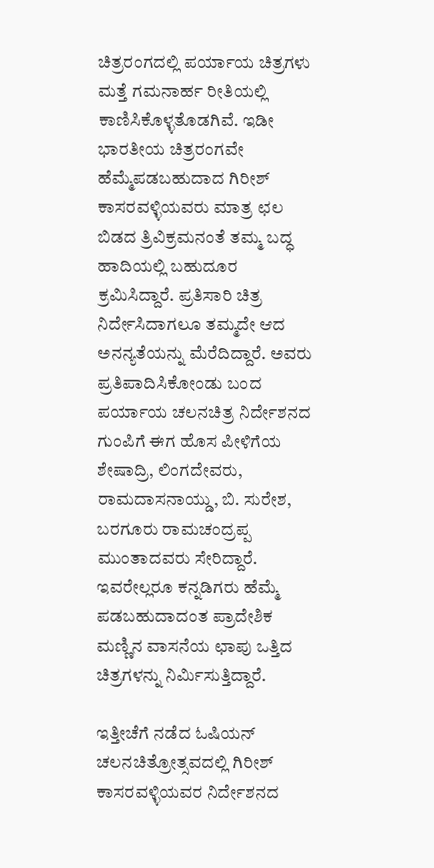ಚಿತ್ರರಂಗದಲ್ಲಿ ಪರ್ಯಾಯ ಚಿತ್ರಗಳು ಮತ್ತೆ ಗಮನಾರ್ಹ ರೀತಿಯಲ್ಲಿ ಕಾಣಿಸಿಕೊಳ್ಳತೊಡಗಿವೆ. ಇಡೀ ಭಾರತೀಯ ಚಿತ್ರರಂಗವೇ ಹೆಮ್ಮೆಪಡಬಹುದಾದ ಗಿರೀಶ್ ಕಾಸರವಳ್ಳಿಯವರು ಮಾತ್ರ ಛಲ ಬಿಡದ ತ್ರಿವಿಕ್ರಮನಂತೆ ತಮ್ಮ ಬದ್ಧ ಹಾದಿಯಲ್ಲಿ ಬಹುದೂರ ಕ್ರಮಿಸಿದ್ದಾರೆ. ಪ್ರತಿಸಾರಿ ಚಿತ್ರ ನಿರ್ದೇಸಿದಾಗಲೂ ತಮ್ಮದೇ ಆದ ಅನನ್ಯತೆಯನ್ನು ಮೆರೆದಿದ್ದಾರೆ. ಅವರು ಪ್ರತಿಪಾದಿಸಿಕೋಂಡು ಬಂದ ಪರ್ಯಾಯ ಚಲನಚಿತ್ರ ನಿರ್ದೇಶನದ ಗುಂಪಿಗೆ ಈಗ ಹೊಸ ಪೀಳಿಗೆಯ ಶೇಷಾದ್ರಿ, ಲಿಂಗದೇವರು, ರಾಮದಾಸನಾಯ್ಡು, ಬಿ. ಸುರೇಶ, ಬರಗೂರು ರಾಮಚಂದ್ರಪ್ಪ ಮುಂತಾದವರು ಸೇರಿದ್ದಾರೆ. ಇವರೇಲ್ಲರೂ ಕನ್ನಡಿಗರು ಹೆಮ್ಮೆ ಪಡಬಹುದಾದಂತ ಪ್ರಾದೇಶಿಕ ಮಣ್ಣಿನ ವಾಸನೆಯ ಛಾಪು ಒತ್ತಿದ ಚಿತ್ರಗಳನ್ನು ನಿರ್ಮಿಸುತ್ತಿದ್ದಾರೆ.

ಇತ್ತೀಚೆಗೆ ನಡೆದ ಓಷಿಯನ್ ಚಲನಚಿತ್ರೋತ್ಸವದಲ್ಲಿ ಗಿರೀಶ್ ಕಾಸರವಳ್ಳಿಯವರ ನಿರ್ದೇಶನದ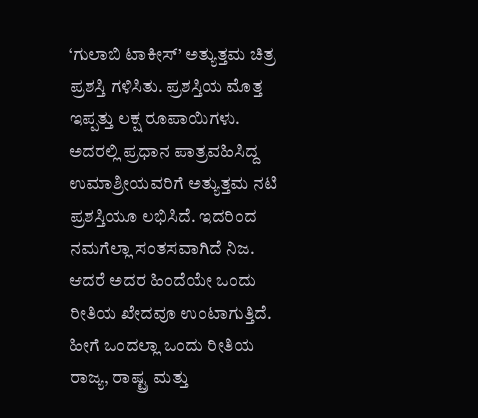‘ಗುಲಾಬಿ ಟಾಕೀಸ್’ ಅತ್ಯುತ್ತಮ ಚಿತ್ರ ಪ್ರಶಸ್ತಿ ಗಳಿಸಿತು. ಪ್ರಶಸ್ತಿಯ ಮೊತ್ತ ಇಪ್ಪತ್ತು ಲಕ್ಷ ರೂಪಾಯಿಗಳು. ಅದರಲ್ಲಿ ಪ್ರಧಾನ ಪಾತ್ರವಹಿಸಿದ್ದ ಉಮಾಶ್ರೀಯವರಿಗೆ ಅತ್ಯುತ್ತಮ ನಟಿ ಪ್ರಶಸ್ತಿಯೂ ಲಭಿಸಿದೆ. ಇದರಿಂದ ನಮಗೆಲ್ಲಾ ಸಂತಸವಾಗಿದೆ ನಿಜ. ಆದರೆ ಅದರ ಹಿಂದೆಯೇ ಒಂದು ರೀತಿಯ ಖೇದವೂ ಉಂಟಾಗುತ್ತಿದೆ. ಹೀಗೆ ಒಂದಲ್ಲಾ ಒಂದು ರೀತಿಯ ರಾಜ್ಯ, ರಾಷ್ಟ್ರ ಮತ್ತು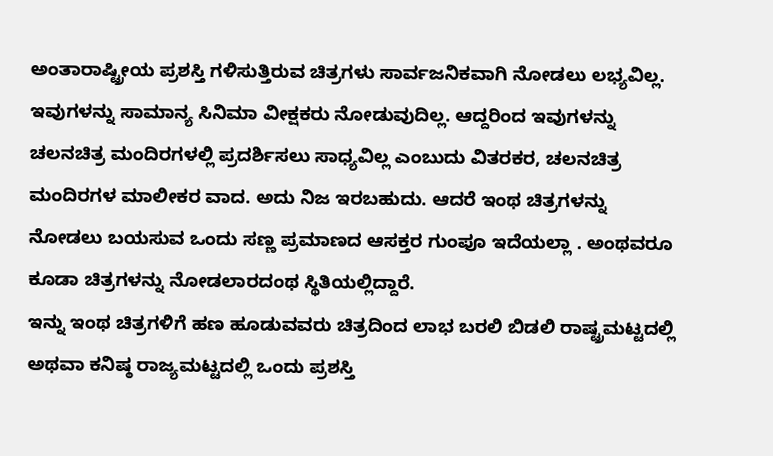ಅಂತಾರಾಷ್ಟ್ರೀಯ ಪ್ರಶಸ್ತಿ ಗಳಿಸುತ್ತಿರುವ ಚಿತ್ರಗಳು ಸಾರ್ವಜನಿಕವಾಗಿ ನೋಡಲು ಲಭ್ಯವಿಲ್ಲ. ಇವುಗಳನ್ನು ಸಾಮಾನ್ಯ ಸಿನಿಮಾ ವೀಕ್ಷಕರು ನೋಡುವುದಿಲ್ಲ. ಆದ್ದರಿಂದ ಇವುಗಳನ್ನು ಚಲನಚಿತ್ರ ಮಂದಿರಗಳಲ್ಲಿ ಪ್ರದರ್ಶಿಸಲು ಸಾಧ್ಯವಿಲ್ಲ ಎಂಬುದು ವಿತರಕರ, ಚಲನಚಿತ್ರ ಮಂದಿರಗಳ ಮಾಲೀಕರ ವಾದ. ಅದು ನಿಜ ಇರಬಹುದು. ಆದರೆ ಇಂಥ ಚಿತ್ರಗಳನ್ನು ನೋಡಲು ಬಯಸುವ ಒಂದು ಸಣ್ಣ ಪ್ರಮಾಣದ ಆಸಕ್ತರ ಗುಂಪೂ ಇದೆಯಲ್ಲಾ . ಅಂಥವರೂ ಕೂಡಾ ಚಿತ್ರಗಳನ್ನು ನೋಡಲಾರದಂಥ ಸ್ಥಿತಿಯಲ್ಲಿದ್ದಾರೆ.
ಇನ್ನು ಇಂಥ ಚಿತ್ರಗಳಿಗೆ ಹಣ ಹೂಡುವವರು ಚಿತ್ರದಿಂದ ಲಾಭ ಬರಲಿ ಬಿಡಲಿ ರಾಷ್ಟ್ರಮಟ್ಟದಲ್ಲಿ ಅಥವಾ ಕನಿಷ್ಠ ರಾಜ್ಯಮಟ್ಟದಲ್ಲಿ ಒಂದು ಪ್ರಶಸ್ತಿ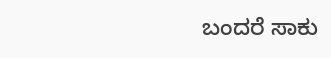ಬಂದರೆ ಸಾಕು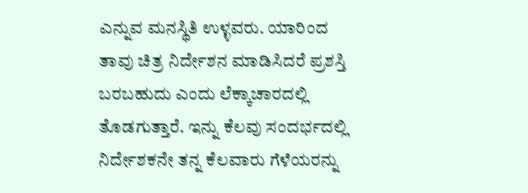ಎನ್ನುವ ಮನಸ್ಥಿತಿ ಉಳ್ಳವರು. ಯಾರಿಂದ ತಾವು ಚಿತ್ರ ನಿರ್ದೇಶನ ಮಾಡಿಸಿದರೆ ಪ್ರಶಸ್ತಿ ಬರಬಹುದು ಎಂದು ಲೆಕ್ಕಾಚಾರದಲ್ಲಿ ತೊಡಗುತ್ತಾರೆ. ಇನ್ನು ಕೆಲವು ಸಂದರ್ಭದಲ್ಲಿ ನಿರ್ದೇಶಕನೇ ತನ್ನ ಕೆಲವಾರು ಗೆಳೆಯರನ್ನು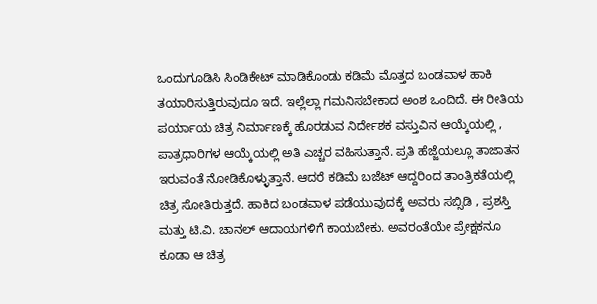ಒಂದುಗೂಡಿಸಿ ಸಿಂಡಿಕೇಟ್ ಮಾಡಿಕೊಂಡು ಕಡಿಮೆ ಮೊತ್ತದ ಬಂಡವಾಳ ಹಾಕಿ ತಯಾರಿಸುತ್ತಿರುವುದೂ ಇದೆ. ಇಲ್ಲೆಲ್ಲಾ ಗಮನಿಸಬೇಕಾದ ಅಂಶ ಒಂದಿದೆ. ಈ ರೀತಿಯ ಪರ್ಯಾಯ ಚಿತ್ರ ನಿರ್ಮಾಣಕ್ಕೆ ಹೊರಡುವ ನಿರ್ದೇಶಕ ವಸ್ತುವಿನ ಆಯ್ಕೆಯಲ್ಲಿ , ಪಾತ್ರಧಾರಿಗಳ ಆಯ್ಕೆಯಲ್ಲಿ ಅತಿ ಎಚ್ಚರ ವಹಿಸುತ್ತಾನೆ. ಪ್ರತಿ ಹೆಜ್ಜೆಯಲ್ಲೂ ತಾಜಾತನ ಇರುವಂತೆ ನೋಡಿಕೊಳ್ಳುತ್ತಾನೆ. ಆದರೆ ಕಡಿಮೆ ಬಜೆಟ್ ಆದ್ದರಿಂದ ತಾಂತ್ರಿಕತೆಯಲ್ಲಿ ಚಿತ್ರ ಸೋತಿರುತ್ತದೆ. ಹಾಕಿದ ಬಂಡವಾಳ ಪಡೆಯುವುದಕ್ಕೆ ಅವರು ಸಬ್ಸಿಡಿ , ಪ್ರಶಸ್ತಿ ಮತ್ತು ಟಿ.ವಿ. ಚಾನಲ್ ಆದಾಯಗಳಿಗೆ ಕಾಯಬೇಕು. ಅವರಂತೆಯೇ ಪ್ರೇಕ್ಷಕನೂ ಕೂಡಾ ಆ ಚಿತ್ರ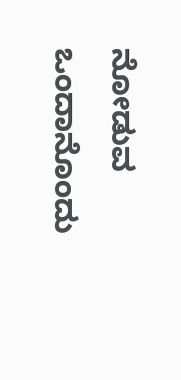ನೋಡುವ ಒಂದಾನೊಂದು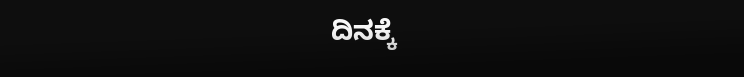ದಿನಕ್ಕೆ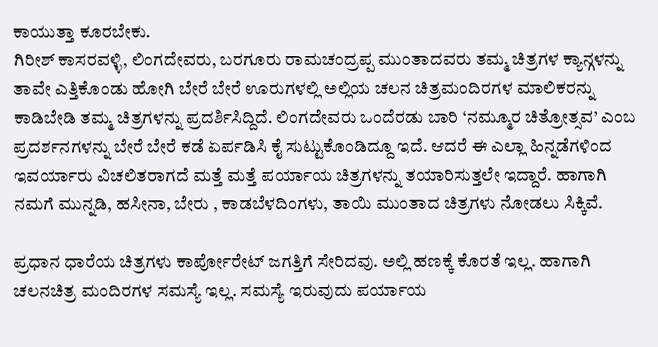ಕಾಯುತ್ತಾ ಕೂರಬೇಕು.
ಗಿರೀಶ್ ಕಾಸರವಳ್ಳಿ, ಲಿಂಗದೇವರು, ಬರಗೂರು ರಾಮಚಂದ್ರಪ್ಪ ಮುಂತಾದವರು ತಮ್ಮ ಚಿತ್ರಗಳ ಕ್ಯಾನ್ಗಳನ್ನು ತಾವೇ ಎತ್ತಿಕೊಂಡು ಹೋಗಿ ಬೇರೆ ಬೇರೆ ಊರುಗಳಲ್ಲಿ ಅಲ್ಲಿಯ ಚಲನ ಚಿತ್ರಮಂದಿರಗಳ ಮಾಲಿಕರನ್ನು ಕಾಡಿಬೇಡಿ ತಮ್ಮ ಚಿತ್ರಗಳನ್ನು ಪ್ರದರ್ಶಿಸಿದ್ದಿದೆ. ಲಿಂಗದೇವರು ಒಂದೆರಡು ಬಾರಿ ‘ನಮ್ಮೂರ ಚಿತ್ರೋತ್ಸವ’ ಎಂಬ ಪ್ರದರ್ಶನಗಳನ್ನು ಬೇರೆ ಬೇರೆ ಕಡೆ ಏರ್ಪಡಿಸಿ ಕೈ ಸುಟ್ಟುಕೊಂಡಿದ್ದೂ ಇದೆ. ಆದರೆ ಈ ಎಲ್ಲಾ ಹಿನ್ನಡೆಗಳಿಂದ ಇವರ್ಯಾರು ವಿಚಲಿತರಾಗದೆ ಮತ್ತೆ ಮತ್ತೆ ಪರ್ಯಾಯ ಚಿತ್ರಗಳನ್ನು ತಯಾರಿಸುತ್ತಲೇ ಇದ್ದಾರೆ. ಹಾಗಾಗಿ ನಮಗೆ ಮುನ್ನಡಿ, ಹಸೀನಾ, ಬೇರು , ಕಾಡಬೆಳದಿಂಗಳು, ತಾಯಿ ಮುಂತಾದ ಚಿತ್ರಗಳು ನೋಡಲು ಸಿಕ್ಕಿವೆ.

ಪ್ರಧಾನ ಧಾರೆಯ ಚಿತ್ರಗಳು ಕಾರ್ಪೋರೇಟ್ ಜಗತ್ತಿಗೆ ಸೇರಿದವು. ಅಲ್ಲಿ ಹಣಕ್ಕೆ ಕೊರತೆ ಇಲ್ಲ. ಹಾಗಾಗಿ ಚಲನಚಿತ್ರ ಮಂದಿರಗಳ ಸಮಸ್ಯೆ ಇಲ್ಲ. ಸಮಸ್ಯೆ ಇರುವುದು ಪರ್ಯಾಯ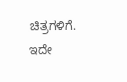ಚಿತ್ರಗಳಿಗೆ. ಇದೇ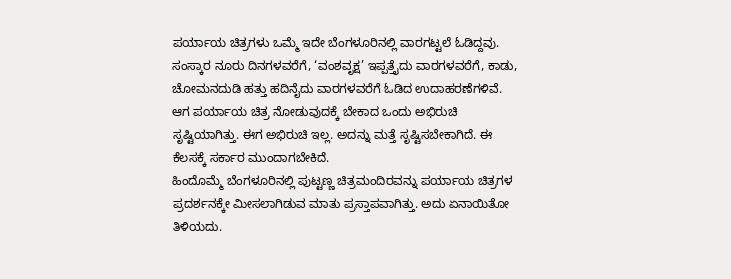ಪರ್ಯಾಯ ಚಿತ್ರಗಳು ಒಮ್ಮೆ ಇದೇ ಬೆಂಗಳೂರಿನಲ್ಲಿ ವಾರಗಟ್ಟಲೆ ಓಡಿದ್ದವು. ಸಂಸ್ಕಾರ ನೂರು ದಿನಗಳವರೆಗೆ, ‘ವಂಶವೃಕ್ಷ’ ಇಪ್ಪತ್ತೈದು ವಾರಗಳವರೆಗೆ, ಕಾಡು, ಚೋಮನದುಡಿ ಹತ್ತು ಹದಿನೈದು ವಾರಗಳವರೆಗೆ ಓಡಿದ ಉದಾಹರಣೆಗಳಿವೆ. ಆಗ ಪರ್ಯಾಯ ಚಿತ್ರ ನೋಡುವುದಕ್ಕೆ ಬೇಕಾದ ಒಂದು ಅಭಿರುಚಿ ಸೃಷ್ಟಿಯಾಗಿತ್ತು. ಈಗ ಅಭಿರುಚಿ ಇಲ್ಲ. ಅದನ್ನು ಮತ್ತೆ ಸೃಷ್ಟಿಸಬೇಕಾಗಿದೆ. ಈ ಕೆಲಸಕ್ಕೆ ಸರ್ಕಾರ ಮುಂದಾಗಬೇಕಿದೆ.
ಹಿಂದೊಮ್ಮೆ ಬೆಂಗಳೂರಿನಲ್ಲಿ ಪುಟ್ಟಣ್ಣ ಚಿತ್ರಮಂದಿರವನ್ನು ಪರ್ಯಾಯ ಚಿತ್ರಗಳ ಪ್ರದರ್ಶನಕ್ಕೇ ಮೀಸಲಾಗಿಡುವ ಮಾತು ಪ್ರಸ್ತಾಪವಾಗಿತ್ತು. ಅದು ಏನಾಯಿತೋ ತಿಳಿಯದು.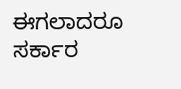ಈಗಲಾದರೂ ಸರ್ಕಾರ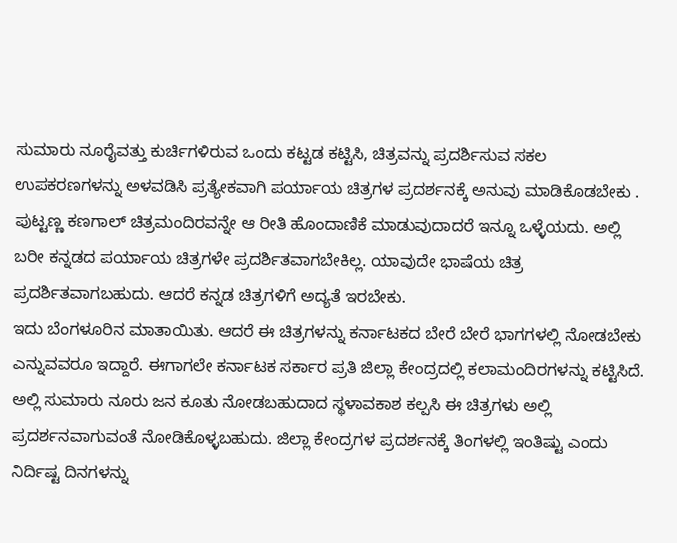ಸುಮಾರು ನೂರೈವತ್ತು ಕುರ್ಚಿಗಳಿರುವ ಒಂದು ಕಟ್ಟಡ ಕಟ್ಟಿಸಿ, ಚಿತ್ರವನ್ನು ಪ್ರದರ್ಶಿಸುವ ಸಕಲ ಉಪಕರಣಗಳನ್ನು ಅಳವಡಿಸಿ ಪ್ರತ್ಯೇಕವಾಗಿ ಪರ್ಯಾಯ ಚಿತ್ರಗಳ ಪ್ರದರ್ಶನಕ್ಕೆ ಅನುವು ಮಾಡಿಕೊಡಬೇಕು . ಪುಟ್ಟಣ್ಣ ಕಣಗಾಲ್ ಚಿತ್ರಮಂದಿರವನ್ನೇ ಆ ರೀತಿ ಹೊಂದಾಣಿಕೆ ಮಾಡುವುದಾದರೆ ಇನ್ನೂ ಒಳ್ಳೆಯದು. ಅಲ್ಲಿ ಬರೀ ಕನ್ನಡದ ಪರ್ಯಾಯ ಚಿತ್ರಗಳೇ ಪ್ರದರ್ಶಿತವಾಗಬೇಕಿಲ್ಲ. ಯಾವುದೇ ಭಾಷೆಯ ಚಿತ್ರ ಪ್ರದರ್ಶಿತವಾಗಬಹುದು. ಆದರೆ ಕನ್ನಡ ಚಿತ್ರಗಳಿಗೆ ಅದ್ಯತೆ ಇರಬೇಕು.
ಇದು ಬೆಂಗಳೂರಿನ ಮಾತಾಯಿತು. ಆದರೆ ಈ ಚಿತ್ರಗಳನ್ನು ಕರ್ನಾಟಕದ ಬೇರೆ ಬೇರೆ ಭಾಗಗಳಲ್ಲಿ ನೋಡಬೇಕು ಎನ್ನುವವರೂ ಇದ್ದಾರೆ. ಈಗಾಗಲೇ ಕರ್ನಾಟಕ ಸರ್ಕಾರ ಪ್ರತಿ ಜಿಲ್ಲಾ ಕೇಂದ್ರದಲ್ಲಿ ಕಲಾಮಂದಿರಗಳನ್ನು ಕಟ್ಟಿಸಿದೆ. ಅಲ್ಲಿ ಸುಮಾರು ನೂರು ಜನ ಕೂತು ನೋಡಬಹುದಾದ ಸ್ಥಳಾವಕಾಶ ಕಲ್ಪಸಿ ಈ ಚಿತ್ರಗಳು ಅಲ್ಲಿ ಪ್ರದರ್ಶನವಾಗುವಂತೆ ನೋಡಿಕೊಳ್ಳಬಹುದು. ಜಿಲ್ಲಾ ಕೇಂದ್ರಗಳ ಪ್ರದರ್ಶನಕ್ಕೆ ತಿಂಗಳಲ್ಲಿ ಇಂತಿಷ್ಟು ಎಂದು ನಿರ್ದಿಷ್ಟ ದಿನಗಳನ್ನು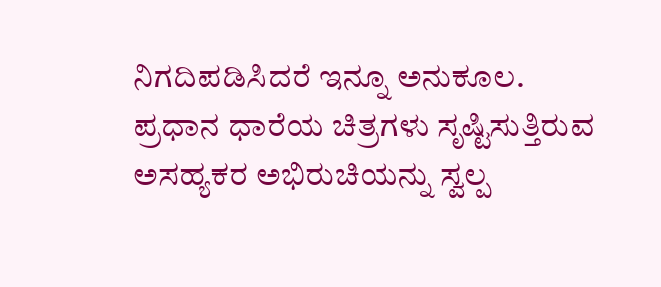ನಿಗದಿಪಡಿಸಿದರೆ ಇನ್ನೂ ಅನುಕೂಲ. ಪ್ರಧಾನ ಧಾರೆಯ ಚಿತ್ರಗಳು ಸೃಷ್ಟಿಸುತ್ತಿರುವ ಅಸಹ್ಯಕರ ಅಭಿರುಚಿಯನ್ನು ಸ್ವಲ್ಪ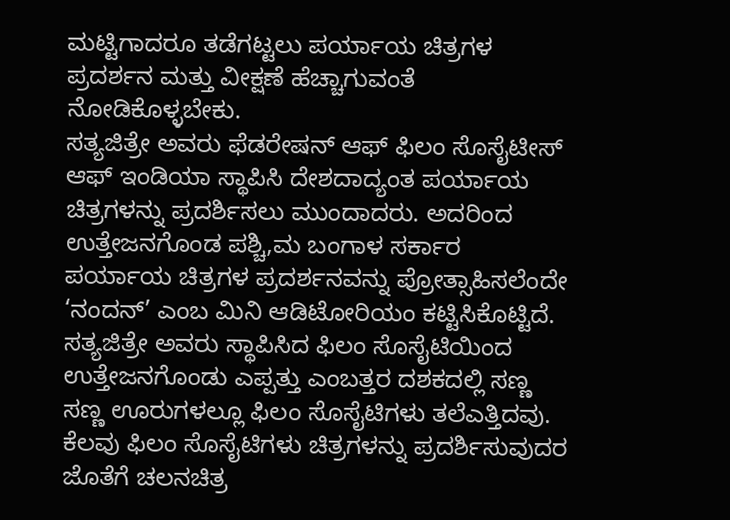ಮಟ್ಟಿಗಾದರೂ ತಡೆಗಟ್ಟಲು ಪರ್ಯಾಯ ಚಿತ್ರಗಳ ಪ್ರದರ್ಶನ ಮತ್ತು ವೀಕ್ಷಣೆ ಹೆಚ್ಚಾಗುವಂತೆ ನೋಡಿಕೊಳ್ಳಬೇಕು.
ಸತ್ಯಜಿತ್ರೇ ಅವರು ಫೆಡರೇಷನ್ ಆಫ್ ಫಿಲಂ ಸೊಸೈಟೀಸ್ ಆಫ್ ಇಂಡಿಯಾ ಸ್ಥಾಪಿಸಿ ದೇಶದಾದ್ಯಂತ ಪರ್ಯಾಯ ಚಿತ್ರಗಳನ್ನು ಪ್ರದರ್ಶಿಸಲು ಮುಂದಾದರು. ಅದರಿಂದ ಉತ್ತೇಜನಗೊಂಡ ಪಶ್ಚಿ,ಮ ಬಂಗಾಳ ಸರ್ಕಾರ ಪರ್ಯಾಯ ಚಿತ್ರಗಳ ಪ್ರದರ್ಶನವನ್ನು ಪ್ರೋತ್ಸಾಹಿಸಲೆಂದೇ ‘ನಂದನ್’ ಎಂಬ ಮಿನಿ ಆಡಿಟೋರಿಯಂ ಕಟ್ಟಿಸಿಕೊಟ್ಟಿದೆ. ಸತ್ಯಜಿತ್ರೇ ಅವರು ಸ್ಥಾಪಿಸಿದ ಫಿಲಂ ಸೊಸೈಟಿಯಿಂದ ಉತ್ತೇಜನಗೊಂಡು ಎಪ್ಪತ್ತು ಎಂಬತ್ತರ ದಶಕದಲ್ಲಿ ಸಣ್ಣ ಸಣ್ಣ ಊರುಗಳಲ್ಲೂ ಫಿಲಂ ಸೊಸೈಟಿಗಳು ತಲೆಎತ್ತಿದವು. ಕೆಲವು ಫಿಲಂ ಸೊಸೈಟಿಗಳು ಚಿತ್ರಗಳನ್ನು ಪ್ರದರ್ಶಿಸುವುದರ ಜೊತೆಗೆ ಚಲನಚಿತ್ರ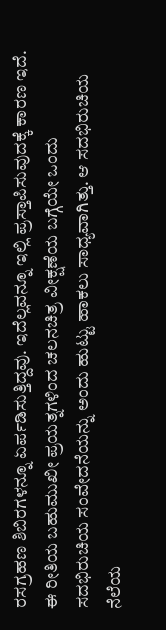ರಸಗ್ರಹಣ ಶಿಬಿರಗಳನ್ನೂ ಏರ್ಪಡಿಸುತ್ತಿದ್ದವು. ಇದೆಲ್ಲವನ್ನೂ ಇಲ್ಲಿ ಪ್ರಸ್ತಾಪಿಸುವುದಕ್ಕೆ ಕಾರಣ ಇದೆ. ಈ ರೀತಿಯ ಬಹುಮುಖೀ ಪ್ರಯತ್ನಗಳಿಂದ ಚಲನಚಿತ್ರ ವೀಕ್ಷಣೆಯ ಬಗ್ಗೆಯೇ ಒಂದು ಸದಭಿರುಚಿಯ ಸಂವೇದನೆಯನ್ನು ಅಂದು ಹುಟ್ಟು ಹಾಕಲು ಸಾಧ್ಯವಾಗಿತ್ತು. ಆ ಸದಭಿರುಚಿಯ ನೆಲೆಯ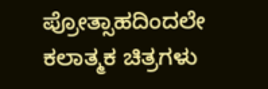ಪ್ರೋತ್ಸಾಹದಿಂದಲೇ ಕಲಾತ್ಮಕ ಚಿತ್ರಗಳು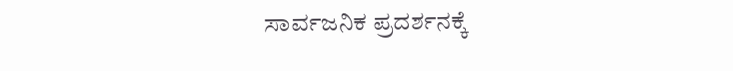ಸಾರ್ವಜನಿಕ ಪ್ರದರ್ಶನಕ್ಕೆ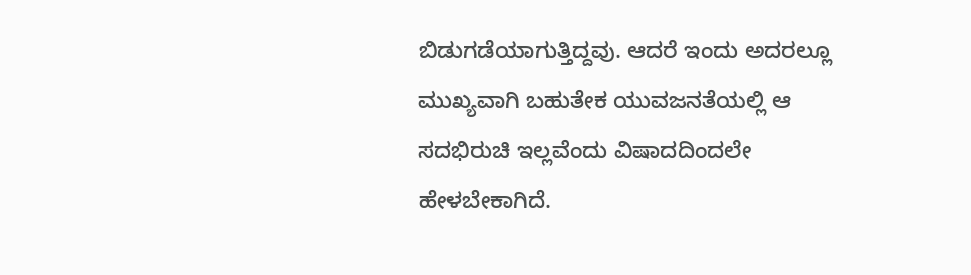ಬಿಡುಗಡೆಯಾಗುತ್ತಿದ್ದವು. ಆದರೆ ಇಂದು ಅದರಲ್ಲೂ ಮುಖ್ಯವಾಗಿ ಬಹುತೇಕ ಯುವಜನತೆಯಲ್ಲಿ ಆ ಸದಭಿರುಚಿ ಇಲ್ಲವೆಂದು ವಿಷಾದದಿಂದಲೇ ಹೇಳಬೇಕಾಗಿದೆ.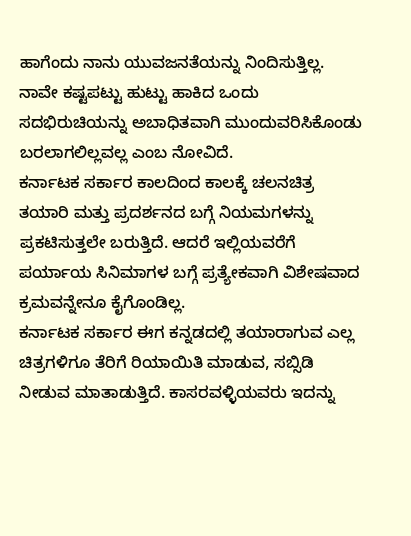ಹಾಗೆಂದು ನಾನು ಯುವಜನತೆಯನ್ನು ನಿಂದಿಸುತ್ತಿಲ್ಲ. ನಾವೇ ಕಷ್ಟಪಟ್ಟು ಹುಟ್ಟು ಹಾಕಿದ ಒಂದು ಸದಭಿರುಚಿಯನ್ನು ಅಬಾಧಿತವಾಗಿ ಮುಂದುವರಿಸಿಕೊಂಡು ಬರಲಾಗಲಿಲ್ಲವಲ್ಲ ಎಂಬ ನೋವಿದೆ.
ಕರ್ನಾಟಕ ಸರ್ಕಾರ ಕಾಲದಿಂದ ಕಾಲಕ್ಕೆ ಚಲನಚಿತ್ರ ತಯಾರಿ ಮತ್ತು ಪ್ರದರ್ಶನದ ಬಗ್ಗೆ ನಿಯಮಗಳನ್ನು ಪ್ರಕಟಿಸುತ್ತಲೇ ಬರುತ್ತಿದೆ. ಆದರೆ ಇಲ್ಲಿಯವರೆಗೆ ಪರ್ಯಾಯ ಸಿನಿಮಾಗಳ ಬಗ್ಗೆ ಪ್ರತ್ಯೇಕವಾಗಿ ವಿಶೇಷವಾದ ಕ್ರಮವನ್ನೇನೂ ಕೈಗೊಂಡಿಲ್ಲ.
ಕರ್ನಾಟಕ ಸರ್ಕಾರ ಈಗ ಕನ್ನಡದಲ್ಲಿ ತಯಾರಾಗುವ ಎಲ್ಲ ಚಿತ್ರಗಳಿಗೂ ತೆರಿಗೆ ರಿಯಾಯಿತಿ ಮಾಡುವ, ಸಬ್ಸಿಡಿ ನೀಡುವ ಮಾತಾಡುತ್ತಿದೆ. ಕಾಸರವಳ್ಳಿಯವರು ಇದನ್ನು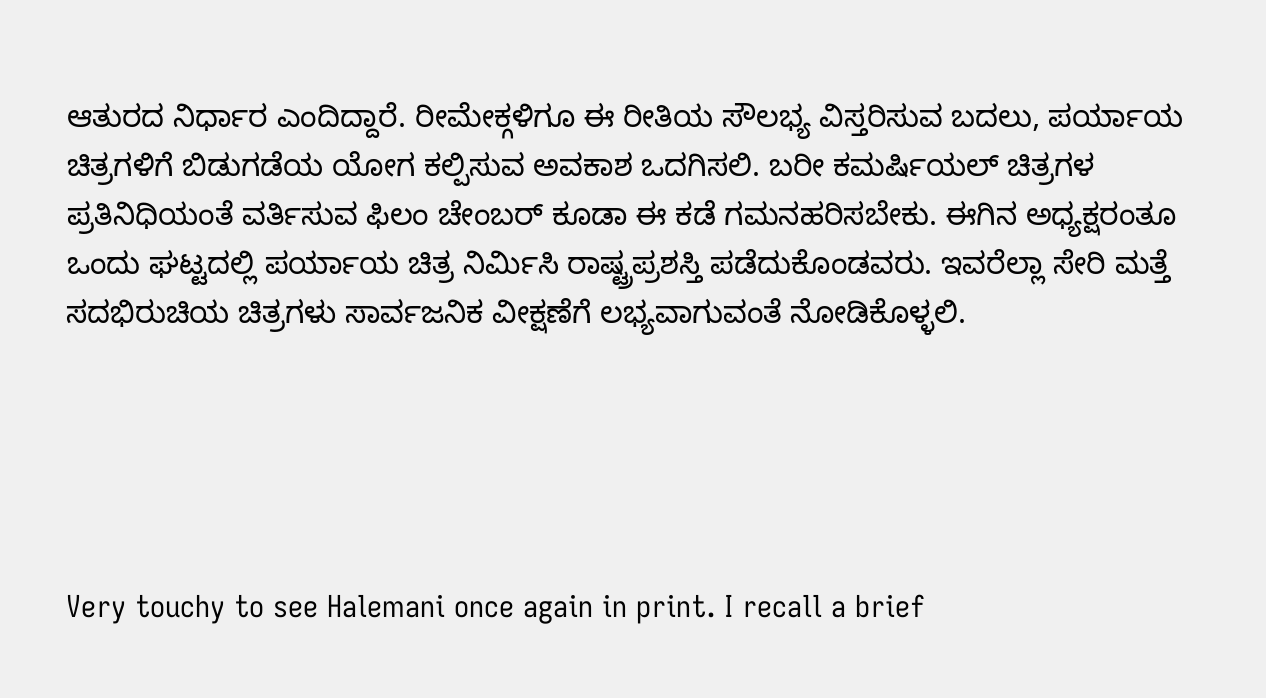ಆತುರದ ನಿರ್ಧಾರ ಎಂದಿದ್ದಾರೆ. ರೀಮೇಕ್ಗಳಿಗೂ ಈ ರೀತಿಯ ಸೌಲಭ್ಯ ವಿಸ್ತರಿಸುವ ಬದಲು, ಪರ್ಯಾಯ ಚಿತ್ರಗಳಿಗೆ ಬಿಡುಗಡೆಯ ಯೋಗ ಕಲ್ಪಿಸುವ ಅವಕಾಶ ಒದಗಿಸಲಿ. ಬರೀ ಕಮರ್ಷಿಯಲ್ ಚಿತ್ರಗಳ ಪ್ರತಿನಿಧಿಯಂತೆ ವರ್ತಿಸುವ ಫಿಲಂ ಚೇಂಬರ್ ಕೂಡಾ ಈ ಕಡೆ ಗಮನಹರಿಸಬೇಕು. ಈಗಿನ ಅಧ್ಯಕ್ಷರಂತೂ ಒಂದು ಘಟ್ಟದಲ್ಲಿ ಪರ್ಯಾಯ ಚಿತ್ರ ನಿರ್ಮಿಸಿ ರಾಷ್ಟ್ರಪ್ರಶಸ್ತಿ ಪಡೆದುಕೊಂಡವರು. ಇವರೆಲ್ಲಾ ಸೇರಿ ಮತ್ತೆ ಸದಭಿರುಚಿಯ ಚಿತ್ರಗಳು ಸಾರ್ವಜನಿಕ ವೀಕ್ಷಣೆಗೆ ಲಭ್ಯವಾಗುವಂತೆ ನೋಡಿಕೊಳ್ಳಲಿ.





Very touchy to see Halemani once again in print. I recall a brief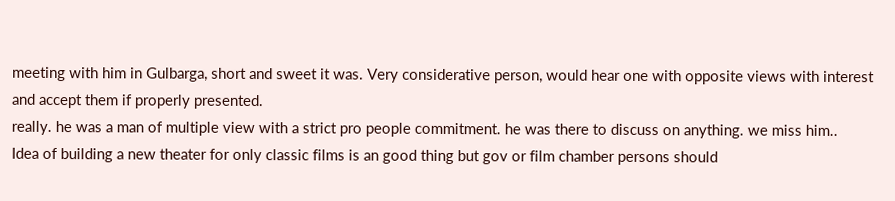meeting with him in Gulbarga, short and sweet it was. Very considerative person, would hear one with opposite views with interest and accept them if properly presented.
really. he was a man of multiple view with a strict pro people commitment. he was there to discuss on anything. we miss him..
Idea of building a new theater for only classic films is an good thing but gov or film chamber persons should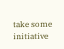take some initiative